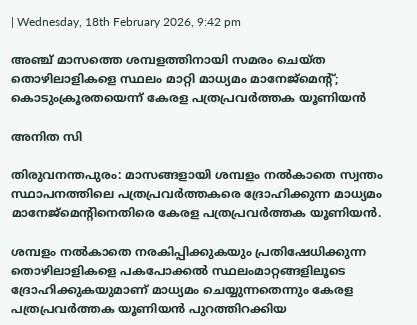| Wednesday, 18th February 2026, 9:42 pm

അഞ്ച് മാസത്തെ ശമ്പളത്തിനായി സമരം ചെയ്ത തൊഴിലാളികളെ സ്ഥലം മാറ്റി മാധ്യമം മാനേജ്‌മെന്റ്; കൊടുംക്രൂരതയെന്ന് കേരള പത്രപ്രവര്‍ത്തക യൂണിയന്‍

അനിത സി

തിരുവനന്തപുരം: മാസങ്ങളായി ശമ്പളം നല്‍കാതെ സ്വന്തം സ്ഥാപനത്തിലെ പത്രപ്രവര്‍ത്തകരെ ദ്രോഹിക്കുന്ന മാധ്യമം മാനേജ്‌മെന്റിനെതിരെ കേരള പത്രപ്രവര്‍ത്തക യൂണിയന്‍.

ശമ്പളം നല്‍കാതെ നരകിപ്പിക്കുകയും പ്രതിഷേധിക്കുന്ന തൊഴിലാളികളെ പകപോക്കല്‍ സ്ഥലംമാറ്റങ്ങളിലൂടെ ദ്രോഹിക്കുകയുമാണ് മാധ്യമം ചെയ്യുന്നതെന്നും കേരള പത്രപ്രവര്‍ത്തക യൂണിയന്‍ പുറത്തിറക്കിയ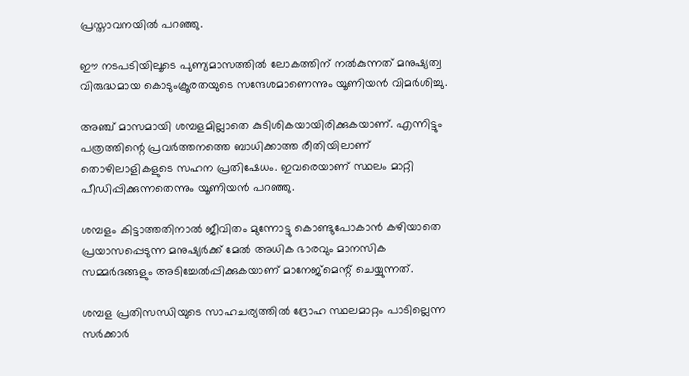പ്രസ്താവനയില്‍ പറഞ്ഞു.

ഈ നടപടിയിലൂടെ പുണ്യമാസത്തില്‍ ലോകത്തിന് നല്‍കുന്നത് മനുഷ്യത്വ വിരുദ്ധമായ കൊടുംക്രൂരതയുടെ സന്ദേശമാണെന്നും യൂണിയന്‍ വിമര്‍ശിച്ചു.

അഞ്ച് മാസമായി ശമ്പളമില്ലാതെ കുടിശികയായിരിക്കുകയാണ്. എന്നിട്ടും പത്രത്തിന്റെ പ്രവര്‍ത്തനത്തെ ബാധിക്കാത്ത രീതിയിലാണ് തൊഴിലാളികളുടെ സഹന പ്രതിഷേധം. ഇവരെയാണ് സ്ഥലം മാറ്റി പീഡിപ്പിക്കുന്നതെന്നും യൂണിയന്‍ പറഞ്ഞു.

ശമ്പളം കിട്ടാത്തതിനാല്‍ ജീവിതം മുന്നോട്ടു കൊണ്ടുപോകാന്‍ കഴിയാതെ പ്രയാസപ്പെടുന്ന മനുഷ്യര്‍ക്ക് മേല്‍ അധിക ഭാരവും മാനസിക സമ്മര്‍ദങ്ങളും അടിച്ചേല്‍പ്പിക്കുകയാണ് മാനേജ്‌മെന്റ് ചെയ്യുന്നത്.

ശമ്പള പ്രതിസന്ധിയുടെ സാഹചര്യത്തില്‍ ദ്രോഹ സ്ഥലമാറ്റം പാടില്ലെന്ന സര്‍ക്കാര്‍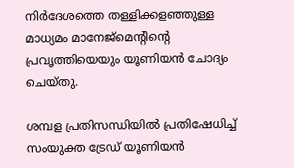നിര്‍ദേശത്തെ തള്ളിക്കളഞ്ഞുള്ള മാധ്യമം മാനേജ്‌മെന്റിന്റെ പ്രവൃത്തിയെയും യൂണിയന്‍ ചോദ്യം ചെയ്തു.

ശമ്പള പ്രതിസന്ധിയില്‍ പ്രതിഷേധിച്ച് സംയുക്ത ട്രേഡ് യൂണിയന്‍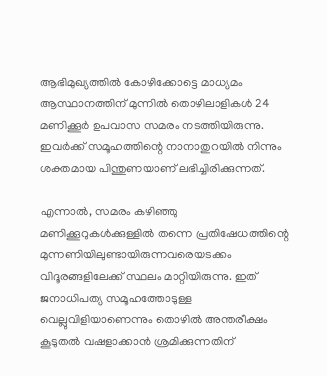ആഭിമുഖ്യത്തില്‍ കോഴിക്കോട്ടെ മാധ്യമം ആസ്ഥാനത്തിന് മുന്നില്‍ തൊഴിലാളികള്‍ 24 മണിക്കൂര്‍ ഉപവാസ സമരം നടത്തിയിരുന്നു. ഇവര്‍ക്ക് സമൂഹത്തിന്റെ നാനാതുറയില്‍ നിന്നും ശക്തമായ പിന്തുണയാണ് ലഭിച്ചിരിക്കുന്നത്.

എന്നാല്‍, സമരം കഴിഞ്ഞു മണിക്കൂറുകള്‍ക്കുള്ളില്‍ തന്നെ പ്രതിഷേധത്തിന്റെ മുന്നണിയിലുണ്ടായിരുന്നവരെയടക്കം വിദൂരങ്ങളിലേക്ക് സ്ഥലം മാറ്റിയിരുന്നു. ഇത് ജനാധിപത്യ സമൂഹത്തോടുള്ള വെല്ലുവിളിയാണെന്നും തൊഴില്‍ അന്തരീക്ഷം കൂടുതല്‍ വഷളാക്കാന്‍ ശ്രമിക്കുന്നതിന്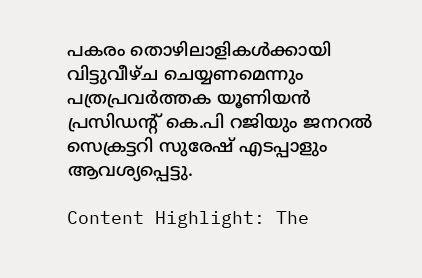പകരം തൊഴിലാളികള്‍ക്കായി വിട്ടുവീഴ്ച ചെയ്യണമെന്നും പത്രപ്രവര്‍ത്തക യൂണിയന്‍ പ്രസിഡന്റ് കെ.പി റജിയും ജനറല്‍ സെക്രട്ടറി സുരേഷ് എടപ്പാളും ആവശ്യപ്പെട്ടു.

Content Highlight: The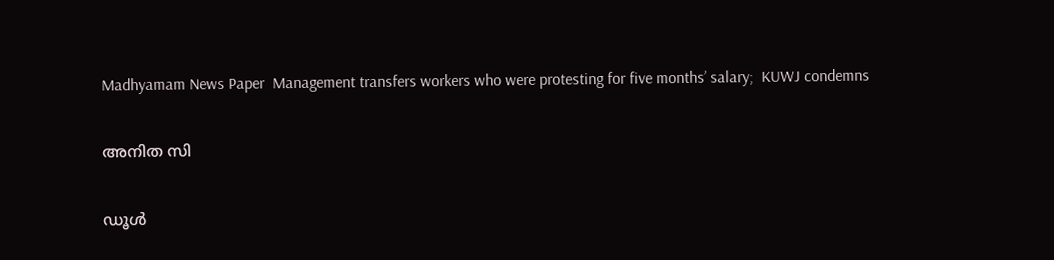Madhyamam News Paper  Management transfers workers who were protesting for five months’ salary;  KUWJ condemns

അനിത സി

ഡൂള്‍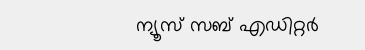ന്യൂസ് സബ് എഡിറ്റര്‍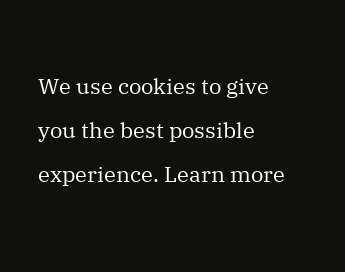We use cookies to give you the best possible experience. Learn more